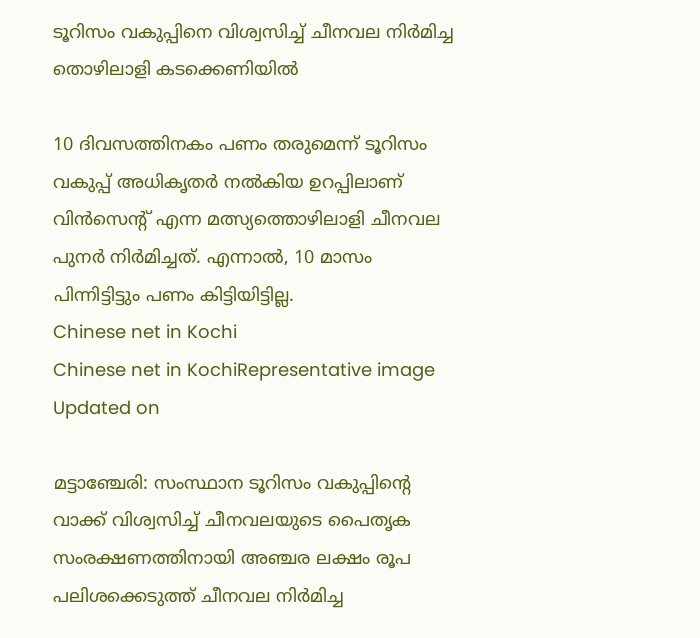ടൂറിസം വകുപ്പിനെ വിശ്വസിച്ച് ചീനവല നിര്‍മിച്ച തൊഴിലാളി കടക്കെണിയില്‍

10 ദിവസത്തിനകം പണം തരുമെന്ന് ടൂറിസം വകുപ്പ് അധികൃതര്‍ നല്‍കിയ ഉറപ്പിലാണ് വിന്‍സെന്‍റ് എന്ന മത്സ്യത്തൊഴിലാളി ചീനവല പുനര്‍ നിര്‍മിച്ചത്. എന്നാല്‍, 10 മാസം പിന്നിട്ടിട്ടും പണം കിട്ടിയിട്ടില്ല.
Chinese net in Kochi
Chinese net in KochiRepresentative image
Updated on

മട്ടാഞ്ചേരി: സംസ്ഥാന ടൂറിസം വകുപ്പിന്‍റെ വാക്ക് വിശ്വസിച്ച് ചീനവലയുടെ പൈതൃക സംരക്ഷണത്തിനായി അഞ്ചര ലക്ഷം രൂപ പലിശക്കെടുത്ത് ചീനവല നിര്‍മിച്ച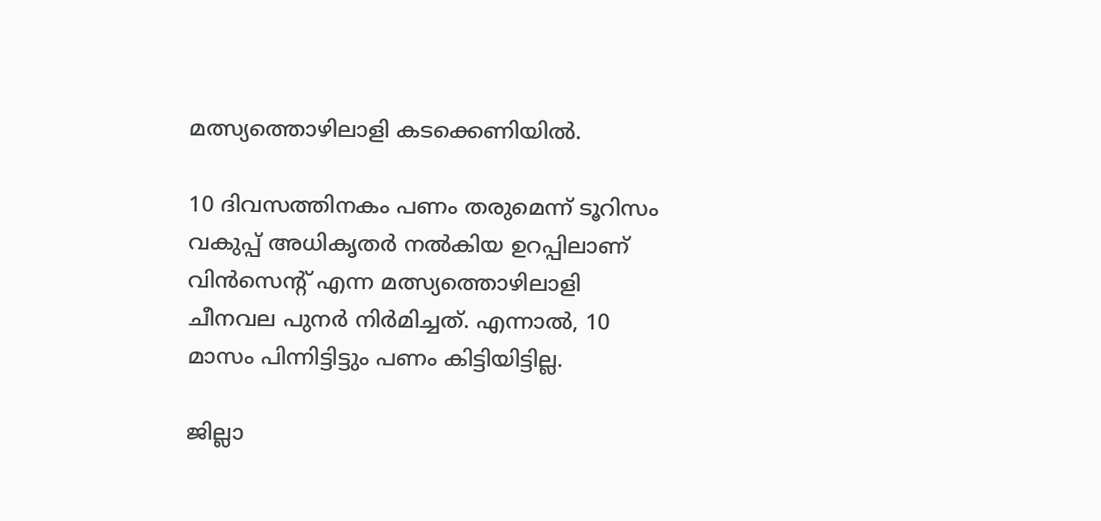മത്സ്യത്തൊഴിലാളി കടക്കെണിയില്‍.

10 ദിവസത്തിനകം പണം തരുമെന്ന് ടൂറിസം വകുപ്പ് അധികൃതര്‍ നല്‍കിയ ഉറപ്പിലാണ് വിന്‍സെന്‍റ് എന്ന മത്സ്യത്തൊഴിലാളി ചീനവല പുനര്‍ നിര്‍മിച്ചത്. എന്നാല്‍, 10 മാസം പിന്നിട്ടിട്ടും പണം കിട്ടിയിട്ടില്ല.

ജില്ലാ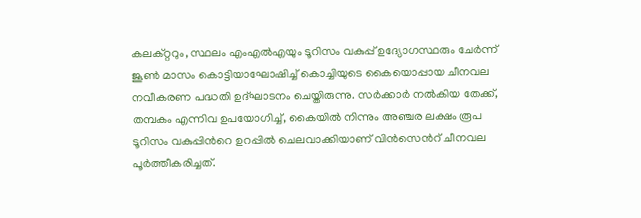കലക്റ്ററും, സ്ഥലം എംഎല്‍എയും ടൂറിസം വകുപ്പ് ഉദ്യോഗസ്ഥരും ചേര്‍ന്ന് ജൂണ്‍ മാസം കൊട്ടിയാഘോഷിച്ച് കൊച്ചിയുടെ കൈയൊപ്പായ ചീനവല നവീകരണ പദ്ധതി ഉദ്ഘാടനം ചെയ്തിരുന്നു. സര്‍ക്കാര്‍ നല്‍കിയ തേക്ക്, തമ്പകം എന്നിവ ഉപയോഗിച്ച്, കൈയില്‍ നിന്നും അഞ്ചര ലക്ഷം രൂപ ടൂറിസം വകുപ്പിന്‍റെ ഉറപ്പില്‍ ചെലവാക്കിയാണ് വിന്‍സെന്‍റ് ചീനവല പൂര്‍ത്തീകരിച്ചത്.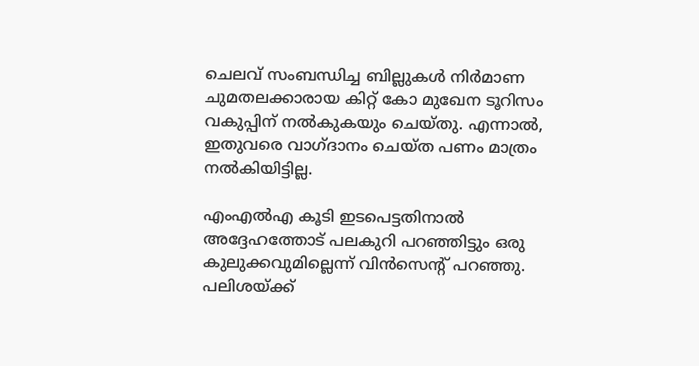ചെലവ് സംബന്ധിച്ച ബില്ലുകള്‍ നിര്‍മാണ ചുമതലക്കാരായ കിറ്റ് കോ മുഖേന ടൂറിസം വകുപ്പിന് നല്‍കുകയും ചെയ്തു. എന്നാല്‍, ഇതുവരെ വാഗ്ദാനം ചെയ്ത പണം മാത്രം നല്‍കിയിട്ടില്ല.

എംഎല്‍എ കൂടി ഇടപെട്ടതിനാല്‍ അദ്ദേഹത്തോട് പലകുറി പറഞ്ഞിട്ടും ഒരു കുലുക്കവുമില്ലെന്ന് വിന്‍സെന്‍റ് പറഞ്ഞു. പലിശയ്ക്ക്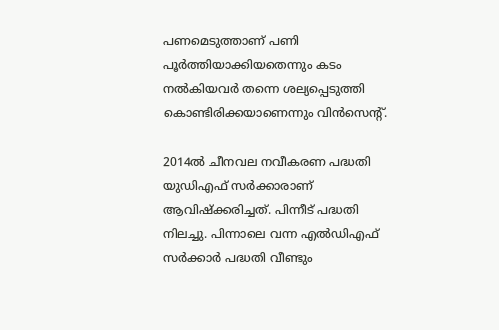പണമെടുത്താണ് പണി പൂര്‍ത്തിയാക്കിയതെന്നും കടം നല്‍കിയവര്‍ തന്നെ ശല്യപ്പെടുത്തി കൊണ്ടിരിക്കയാണെന്നും വിന്‍സെന്‍റ്.

2014ല്‍ ചീനവല നവീകരണ പദ്ധതി യുഡിഎഫ് സര്‍ക്കാരാണ് ആവിഷ്‌ക്കരിച്ചത്. പിന്നീട് പദ്ധതി നിലച്ചു. പിന്നാലെ വന്ന എല്‍ഡിഎഫ് സര്‍ക്കാര്‍ പദ്ധതി വീണ്ടും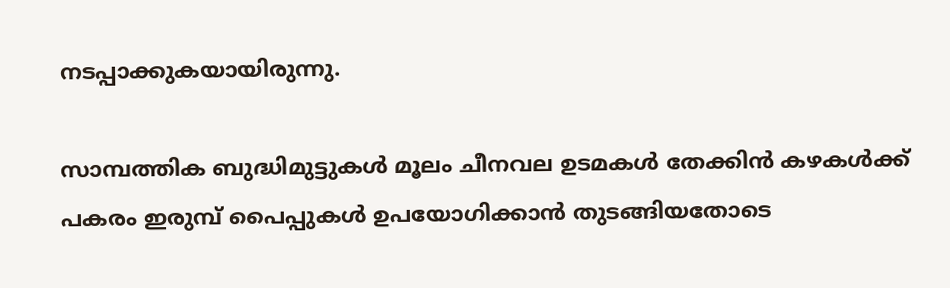നടപ്പാക്കുകയായിരുന്നു.

സാമ്പത്തിക ബുദ്ധിമുട്ടുകള്‍ മൂലം ചീനവല ഉടമകള്‍ തേക്കിന്‍ കഴകള്‍ക്ക് പകരം ഇരുമ്പ് പൈപ്പുകള്‍ ഉപയോഗിക്കാന്‍ തുടങ്ങിയതോടെ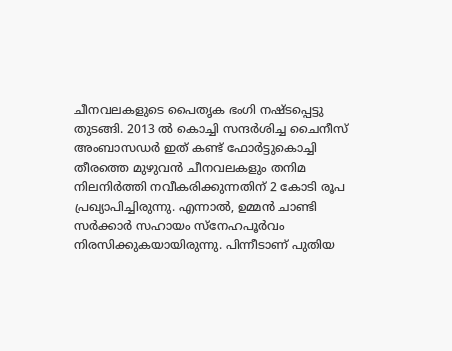ചീനവലകളുടെ പൈതൃക ഭംഗി നഷ്ടപ്പെട്ടു തുടങ്ങി. 2013 ല്‍ കൊച്ചി സന്ദര്‍ശിച്ച ചൈനീസ് അംബാസഡര്‍ ഇത് കണ്ട് ഫോര്‍ട്ടുകൊച്ചി തീരത്തെ മുഴുവന്‍ ചീനവലകളും തനിമ നിലനിർത്തി നവീകരിക്കുന്നതിന് 2 കോടി രൂപ പ്രഖ്യാപിച്ചിരുന്നു. എന്നാല്‍, ഉമ്മന്‍ ചാണ്ടി സര്‍ക്കാര്‍ സഹായം സ്‌നേഹപൂര്‍വം നിരസിക്കുകയായിരുന്നു. പിന്നീടാണ് പുതിയ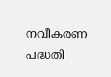നവീകരണ പദ്ധതി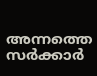അന്നത്തെ സര്‍ക്കാര്‍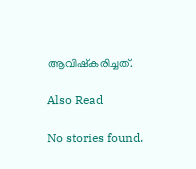ആവിഷ്‌കരിച്ചത്.

Also Read

No stories found.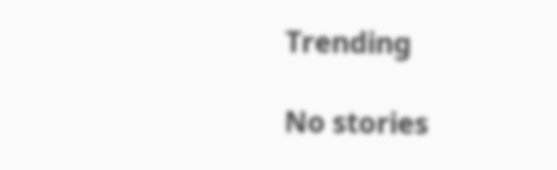Trending

No stories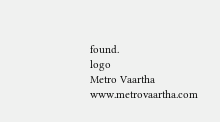found.
logo
Metro Vaartha
www.metrovaartha.com